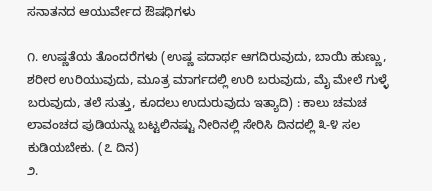ಸನಾತನದ ಆಯುರ್ವೇದ ಔಷಧಿಗಳು

೧. ಉಷ್ಣತೆಯ ತೊಂದರೆಗಳು (ಉಷ್ಣ ಪದಾರ್ಥ ಆಗದಿರುವುದು, ಬಾಯಿ ಹುಣ್ಣು, ಶರೀರ ಉರಿಯುವುದು, ಮೂತ್ರ ಮಾರ್ಗದಲ್ಲಿ ಉರಿ ಬರುವುದು, ಮೈ ಮೇಲೆ ಗುಳ್ಳೆ ಬರುವುದು, ತಲೆ ಸುತ್ತು, ಕೂದಲು ಉದುರುವುದು ಇತ್ಯಾದಿ) : ಕಾಲು ಚಮಚ ಲಾವಂಚದ ಪುಡಿಯನ್ನು ಬಟ್ಟಲಿನಷ್ಟು ನೀರಿನಲ್ಲಿ ಸೇರಿಸಿ ದಿನದಲ್ಲಿ ೩-೪ ಸಲ ಕುಡಿಯಬೇಕು. (೭ ದಿನ)
೨.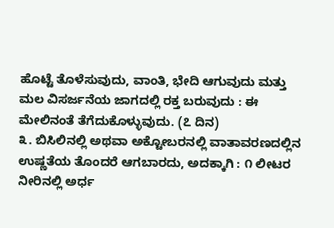ಹೊಟ್ಟೆ ತೊಳೆಸುವುದು, ವಾಂತಿ, ಭೇದಿ ಆಗುವುದು ಮತ್ತು ಮಲ ವಿಸರ್ಜನೆಯ ಜಾಗದಲ್ಲಿ ರಕ್ತ ಬರುವುದು : ಈ ಮೇಲಿನಂತೆ ತೆಗೆದುಕೊಳ್ಳುವುದು. (೭ ದಿನ)
೩. ಬಿಸಿಲಿನಲ್ಲಿ ಅಥವಾ ಅಕ್ಟೋಬರನಲ್ಲಿ ವಾತಾವರಣದಲ್ಲಿನ ಉಷ್ಣತೆಯ ತೊಂದರೆ ಆಗಬಾರದು, ಅದಕ್ಕಾಗಿ : ೧ ಲೀಟರ ನೀರಿನಲ್ಲಿ ಅರ್ಧ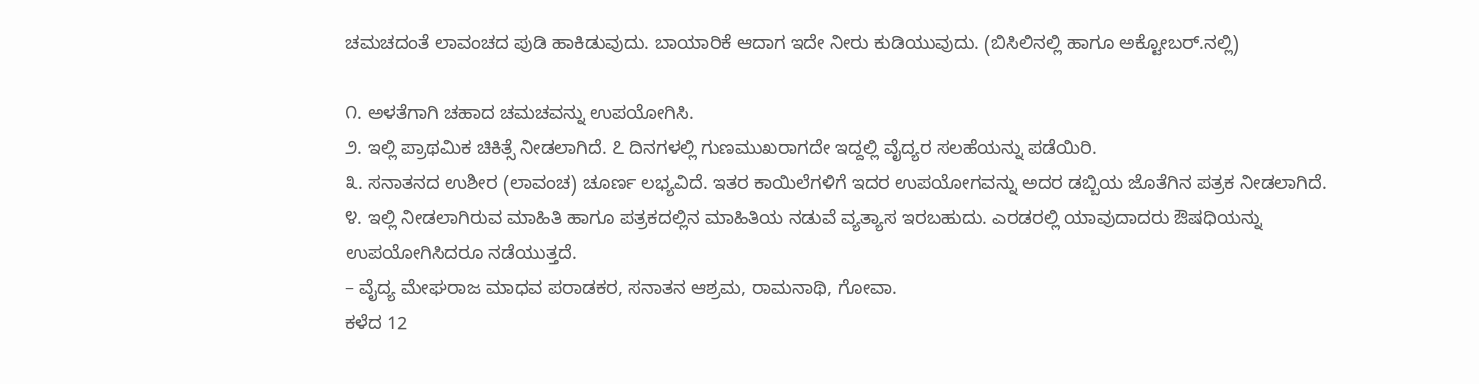ಚಮಚದಂತೆ ಲಾವಂಚದ ಪುಡಿ ಹಾಕಿಡುವುದು. ಬಾಯಾರಿಕೆ ಆದಾಗ ಇದೇ ನೀರು ಕುಡಿಯುವುದು. (ಬಿಸಿಲಿನಲ್ಲಿ ಹಾಗೂ ಅಕ್ಟೋಬರ್.ನಲ್ಲಿ)

೧. ಅಳತೆಗಾಗಿ ಚಹಾದ ಚಮಚವನ್ನು ಉಪಯೋಗಿಸಿ.
೨. ಇಲ್ಲಿ ಪ್ರಾಥಮಿಕ ಚಿಕಿತ್ಸೆ ನೀಡಲಾಗಿದೆ. ೭ ದಿನಗಳಲ್ಲಿ ಗುಣಮುಖರಾಗದೇ ಇದ್ದಲ್ಲಿ ವೈದ್ಯರ ಸಲಹೆಯನ್ನು ಪಡೆಯಿರಿ.
೩. ಸನಾತನದ ಉಶೀರ (ಲಾವಂಚ) ಚೂರ್ಣ ಲಭ್ಯವಿದೆ. ಇತರ ಕಾಯಿಲೆಗಳಿಗೆ ಇದರ ಉಪಯೋಗವನ್ನು ಅದರ ಡಬ್ಬಿಯ ಜೊತೆಗಿನ ಪತ್ರಕ ನೀಡಲಾಗಿದೆ.
೪. ಇಲ್ಲಿ ನೀಡಲಾಗಿರುವ ಮಾಹಿತಿ ಹಾಗೂ ಪತ್ರಕದಲ್ಲಿನ ಮಾಹಿತಿಯ ನಡುವೆ ವ್ಯತ್ಯಾಸ ಇರಬಹುದು. ಎರಡರಲ್ಲಿ ಯಾವುದಾದರು ಔಷಧಿಯನ್ನು ಉಪಯೋಗಿಸಿದರೂ ನಡೆಯುತ್ತದೆ.
– ವೈದ್ಯ ಮೇಘರಾಜ ಮಾಧವ ಪರಾಡಕರ, ಸನಾತನ ಆಶ್ರಮ, ರಾಮನಾಥಿ, ಗೋವಾ.
ಕಳೆದ 12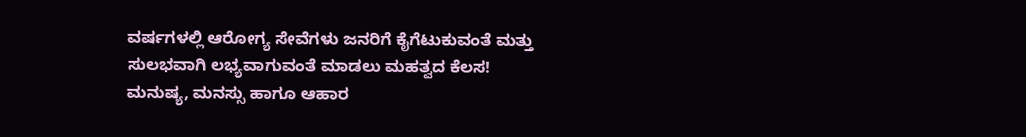ವರ್ಷಗಳಲ್ಲಿ ಆರೋಗ್ಯ ಸೇವೆಗಳು ಜನರಿಗೆ ಕೈಗೆಟುಕುವಂತೆ ಮತ್ತು ಸುಲಭವಾಗಿ ಲಭ್ಯವಾಗುವಂತೆ ಮಾಡಲು ಮಹತ್ವದ ಕೆಲಸ!
ಮನುಷ್ಯ, ಮನಸ್ಸು ಹಾಗೂ ಆಹಾರ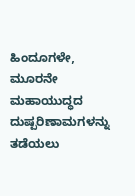ಹಿಂದೂಗಳೇ, ಮೂರನೇ ಮಹಾಯುದ್ಧದ ದುಷ್ಪರಿಣಾಮಗಳನ್ನು ತಡೆಯಲು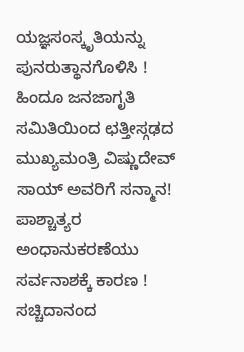ಯಜ್ಞಸಂಸ್ಕೃತಿಯನ್ನು ಪುನರುತ್ಥಾನಗೊಳಿಸಿ !
ಹಿಂದೂ ಜನಜಾಗೃತಿ ಸಮಿತಿಯಿಂದ ಛತ್ತೀಸ್ಗಢದ ಮುಖ್ಯಮಂತ್ರಿ ವಿಷ್ಣುದೇವ್ ಸಾಯ್ ಅವರಿಗೆ ಸನ್ಮಾನ!
ಪಾಶ್ಚಾತ್ಯರ ಅಂಧಾನುಕರಣೆಯು ಸರ್ವನಾಶಕ್ಕೆ ಕಾರಣ !
ಸಚ್ಚಿದಾನಂದ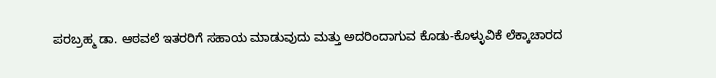ಪರಬ್ರಹ್ಮ ಡಾ. ಆಠವಲೆ ಇತರರಿಗೆ ಸಹಾಯ ಮಾಡುವುದು ಮತ್ತು ಅದರಿಂದಾಗುವ ಕೊಡು-ಕೊಳ್ಳುವಿಕೆ ಲೆಕ್ಕಾಚಾರದ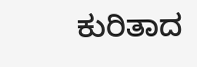ಕುರಿತಾದ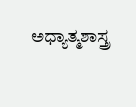ಅಧ್ಯಾತ್ಮಶಾಸ್ತ್ರ